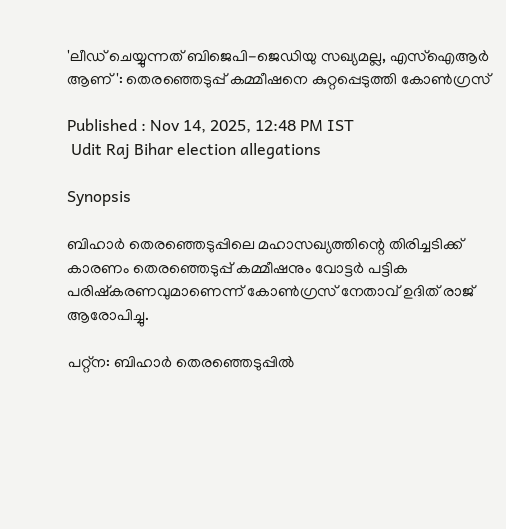'ലീഡ് ചെയ്യുന്നത് ബിജെപി-ജെഡിയു സഖ്യമല്ല, എസ്ഐആർ ആണ്': തെരഞ്ഞെടുപ്പ് കമ്മീഷനെ കുറ്റപ്പെടുത്തി കോണ്‍ഗ്രസ്

Published : Nov 14, 2025, 12:48 PM IST
 Udit Raj Bihar election allegations

Synopsis

ബിഹാർ തെരഞ്ഞെടുപ്പിലെ മഹാസഖ്യത്തിന്റെ തിരിച്ചടിക്ക് കാരണം തെരഞ്ഞെടുപ്പ് കമ്മീഷനും വോട്ടർ പട്ടിക പരിഷ്കരണവുമാണെന്ന് കോൺഗ്രസ് നേതാവ് ഉദിത് രാജ് ആരോപിച്ചു.

പറ്റ്ന: ബിഹാർ തെരഞ്ഞെടുപ്പിൽ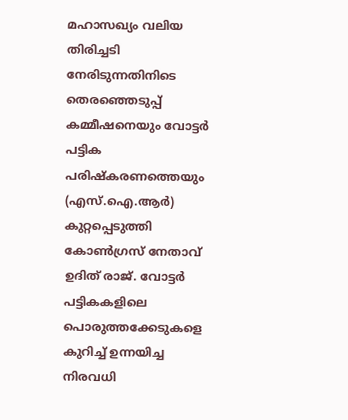മഹാസഖ്യം വലിയ തിരിച്ചടി നേരിടുന്നതിനിടെ തെരഞ്ഞെടുപ്പ് കമ്മീഷനെയും വോട്ടർ പട്ടിക പരിഷ്കരണത്തെയും (എസ്.ഐ.ആർ) കുറ്റപ്പെടുത്തി കോണ്‍ഗ്രസ് നേതാവ് ഉദിത് രാജ്. വോട്ടർ പട്ടികകളിലെ പൊരുത്തക്കേടുകളെ കുറിച്ച് ഉന്നയിച്ച നിരവധി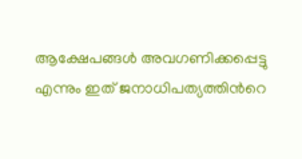ആക്ഷേപങ്ങൾ അവഗണിക്കപ്പെട്ടു എന്നും ഇത് ജനാധിപത്യത്തിന്‍റെ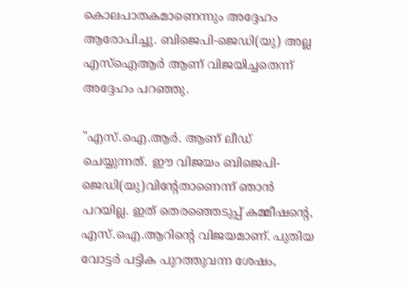കൊലപാതകമാണെന്നും അദ്ദേഹം ആരോപിച്ചു. ബിജെപി-ജെഡി(യു) അല്ല എസ്ഐആർ ആണ് വിജയിച്ചതെന്ന് അദ്ദേഹം പറഞ്ഞു.

"എസ്.ഐ.ആർ. ആണ് ലീഡ് ചെയ്യുന്നത്. ഈ വിജയം ബിജെപി-ജെഡി(യു)വിന്‍റേതാണെന്ന് ഞാൻ പറയില്ല. ഇത് തെരഞ്ഞെടുപ്പ് കമ്മീഷന്‍റെ, എസ്.ഐ.ആറിൻ്റെ വിജയമാണ്. പുതിയ വോട്ടർ പട്ടിക പുറത്തുവന്ന ശേഷം,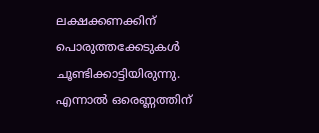ലക്ഷക്കണക്കിന് പൊരുത്തക്കേടുകൾ ചൂണ്ടിക്കാട്ടിയിരുന്നു. എന്നാൽ ഒരെണ്ണത്തിന്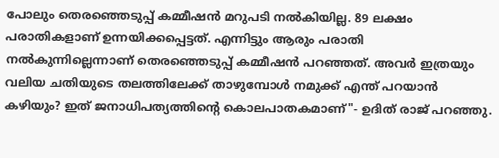പോലും തെരഞ്ഞെടുപ്പ് കമ്മീഷൻ മറുപടി നൽകിയില്ല. 89 ലക്ഷം പരാതികളാണ് ഉന്നയിക്കപ്പെട്ടത്. എന്നിട്ടും ആരും പരാതി നൽകുന്നില്ലെന്നാണ് തെരഞ്ഞെടുപ്പ് കമ്മീഷൻ പറഞ്ഞത്. അവർ ഇത്രയും വലിയ ചതിയുടെ തലത്തിലേക്ക് താഴുമ്പോൾ നമുക്ക് എന്ത് പറയാൻ കഴിയും? ഇത് ജനാധിപത്യത്തിന്റെ കൊലപാതകമാണ്"- ഉദിത് രാജ് പറഞ്ഞു.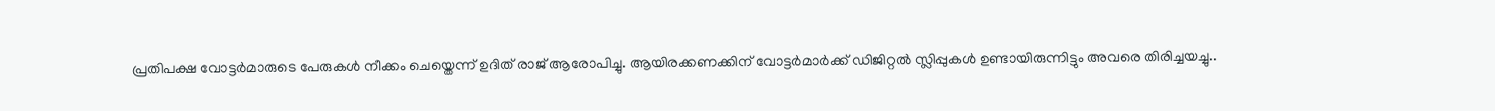പ്രതിപക്ഷ വോട്ടർമാരുടെ പേരുകൾ നീക്കം ചെയ്തെന്ന് ഉദിത് രാജ് ആരോപിച്ചു. ആയിരക്കണക്കിന് വോട്ടർമാർക്ക് ഡിജിറ്റൽ സ്ലിപ്പുകൾ ഉണ്ടായിരുന്നിട്ടും അവരെ തിരിച്ചയച്ചു..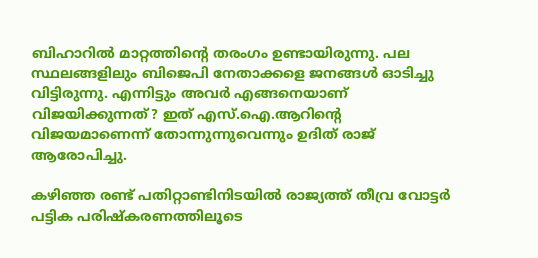ബിഹാറിൽ മാറ്റത്തിൻ്റെ തരംഗം ഉണ്ടായിരുന്നു. പല സ്ഥലങ്ങളിലും ബിജെപി നേതാക്കളെ ജനങ്ങൾ ഓടിച്ചു വിട്ടിരുന്നു. എന്നിട്ടും അവർ എങ്ങനെയാണ് വിജയിക്കുന്നത്? ഇത് എസ്.ഐ.ആറിൻ്റെ വിജയമാണെന്ന് തോന്നുന്നുവെന്നും ഉദിത് രാജ് ആരോപിച്ചു.

കഴിഞ്ഞ രണ്ട് പതിറ്റാണ്ടിനിടയിൽ രാജ്യത്ത് തീവ്ര വോട്ടർ പട്ടിക പരിഷ്കരണത്തിലൂടെ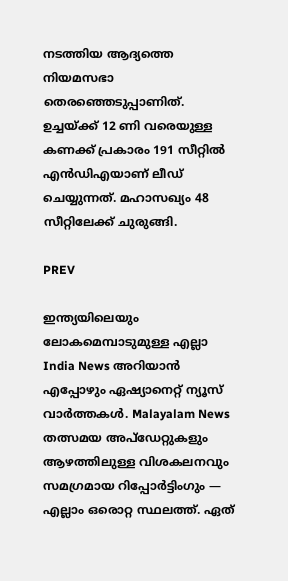നടത്തിയ ആദ്യത്തെ നിയമസഭാ തെരഞ്ഞെടുപ്പാണിത്. ഉച്ചയ്ക്ക് 12 ണി വരെയുള്ള കണക്ക് പ്രകാരം 191 സീറ്റിൽ എൻഡിഎയാണ് ലീഡ് ചെയ്യുന്നത്. മഹാസഖ്യം 48 സീറ്റിലേക്ക് ചുരുങ്ങി.

PREV

ഇന്ത്യയിലെയും ലോകമെമ്പാടുമുള്ള എല്ലാ India News അറിയാൻ എപ്പോഴും ഏഷ്യാനെറ്റ് ന്യൂസ് വാർത്തകൾ. Malayalam News   തത്സമയ അപ്‌ഡേറ്റുകളും ആഴത്തിലുള്ള വിശകലനവും സമഗ്രമായ റിപ്പോർട്ടിംഗും — എല്ലാം ഒരൊറ്റ സ്ഥലത്ത്. ഏത്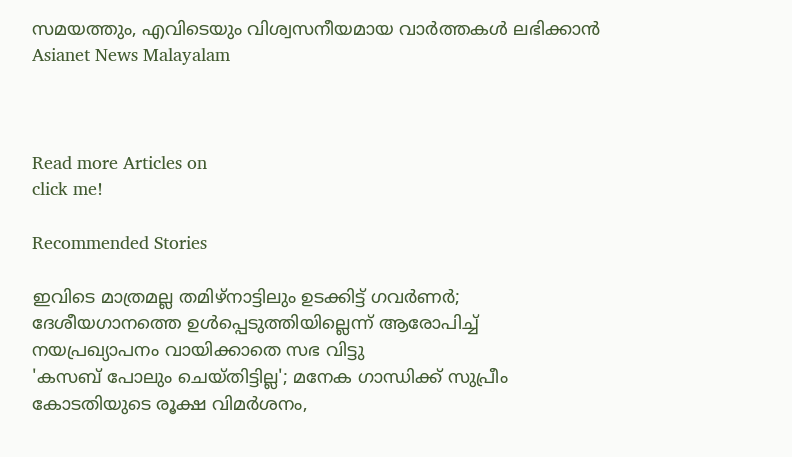സമയത്തും, എവിടെയും വിശ്വസനീയമായ വാർത്തകൾ ലഭിക്കാൻ Asianet News Malayalam



Read more Articles on
click me!

Recommended Stories

ഇവിടെ മാത്രമല്ല തമിഴ്നാട്ടിലും ഉടക്കിട്ട് ഗവർണർ; ദേശീയഗാനത്തെ ഉൾപ്പെടുത്തിയില്ലെന്ന് ആരോപിച്ച് നയപ്രഖ്യാപനം വായിക്കാതെ സഭ വിട്ടു
'കസബ് പോലും ചെയ്തിട്ടില്ല'; മനേക ഗാന്ധിക്ക് സുപ്രീം കോടതിയുടെ രൂക്ഷ വിമർശനം,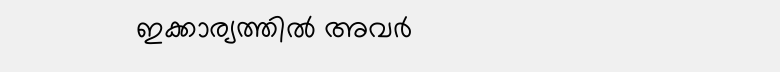ഇക്കാര്യത്തില്‍ അവർ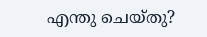എന്തു ചെയ്തു?